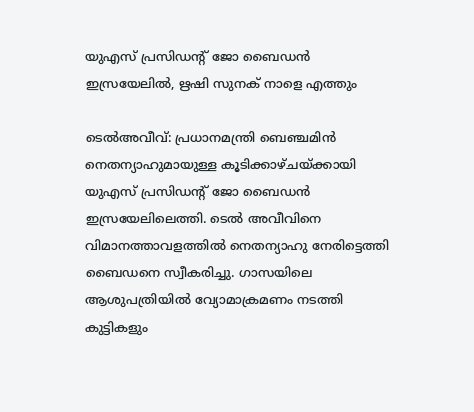യുഎസ് പ്രസിഡൻ്റ് ജോ ബൈഡന്‍ ഇസ്രയേലിൽ, ഋഷി സുനക് നാളെ എത്തും

ടെൽഅവീവ്: പ്രധാനമന്ത്രി ബെഞ്ചമിന്‍ നെതന്യാഹുമായുള്ള കൂടിക്കാഴ്ചയ്ക്കായി യുഎസ് പ്രസിഡന്റ് ജോ ബൈഡന്‍ ഇസ്രയേലിലെത്തി. ടെല്‍ അവീവിനെ വിമാനത്താവളത്തില്‍ നെതന്യാഹു നേരിട്ടെത്തി ബൈഡനെ സ്വീകരിച്ചു. ഗാസയിലെ ആശുപത്രിയില്‍ വ്യോമാക്രമണം നടത്തി കുട്ടികളും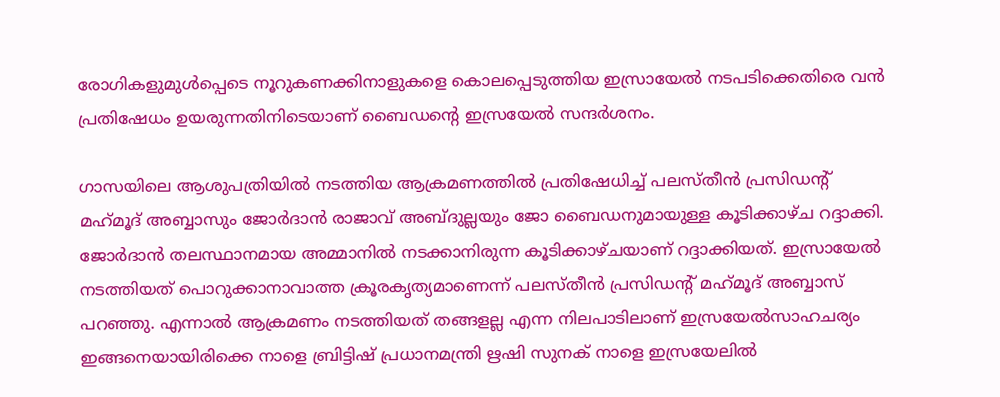രോഗികളുമുള്‍പ്പെടെ നൂറുകണക്കിനാളുകളെ കൊലപ്പെടുത്തിയ ഇസ്രായേല്‍ നടപടിക്കെതിരെ വന്‍ പ്രതിഷേധം ഉയരുന്നതിനിടെയാണ് ബൈഡന്റെ ഇസ്രയേല്‍ സന്ദര്‍ശനം.

ഗാസയിലെ ആശുപത്രിയില്‍ നടത്തിയ ആക്രമണത്തില്‍ പ്രതിഷേധിച്ച് പലസ്തീന്‍ പ്രസിഡന്റ് മഹ്‌മൂദ് അബ്ബാസും ജോര്‍ദാന്‍ രാജാവ് അബ്ദുല്ലയും ജോ ബൈഡനുമായുള്ള കൂടിക്കാഴ്ച റദ്ദാക്കി. ജോര്‍ദാന്‍ തലസ്ഥാനമായ അമ്മാനില്‍ നടക്കാനിരുന്ന കൂടിക്കാഴ്ചയാണ് റദ്ദാക്കിയത്. ഇസ്രായേല്‍ നടത്തിയത് പൊറുക്കാനാവാത്ത ക്രൂരകൃത്യമാണെന്ന് പലസ്തീന്‍ പ്രസിഡന്റ് മഹ്‌മൂദ് അബ്ബാസ് പറഞ്ഞു. എന്നാൽ ആക്രമണം നടത്തിയത് തങ്ങളല്ല എന്ന നിലപാടിലാണ് ഇസ്രയേൽസാഹചര്യം ഇങ്ങനെയായിരിക്കെ നാളെ ബ്രിട്ടിഷ് പ്രധാനമന്ത്രി ഋഷി സുനക് നാളെ ഇസ്രയേലിൽ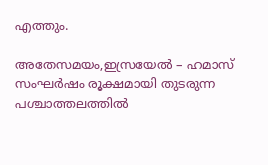എത്തും.

അതേസമയം,ഇസ്രയേല്‍ – ഹമാസ് സംഘർഷം രൂക്ഷമായി തുടരുന്ന പശ്ചാത്തലത്തില്‍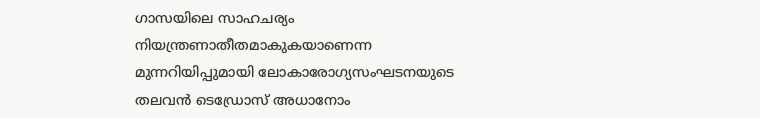ഗാസയിലെ സാഹചര്യം നിയന്ത്രണാതീതമാകുകയാണെന്ന മുന്നറിയിപ്പുമായി ലോകാരോഗ്യസംഘടനയുടെ തലവന്‍ ടെഡ്രോസ് അധാനോം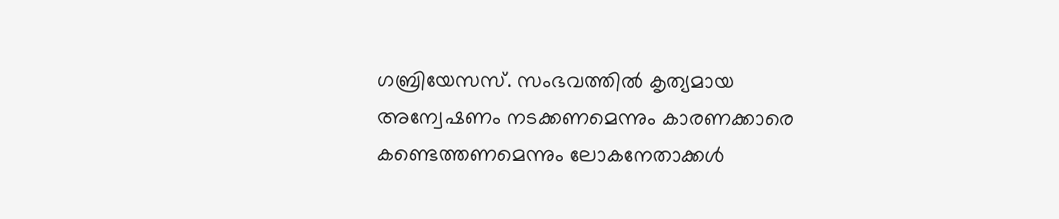ഗബ്രിയേസസ്. സംഭവത്തില്‍ കൃത്യമായ അന്വേഷണം നടക്കണമെന്നും കാരണക്കാരെ കണ്ടെത്തണമെന്നും ലോകനേതാക്കള്‍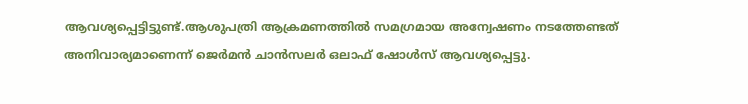ആവശ്യപ്പെട്ടിട്ടുണ്ട്.ആശുപത്രി ആക്രമണത്തില്‍ സമഗ്രമായ അന്വേഷണം നടത്തേണ്ടത് അനിവാര്യമാണെന്ന് ജെർമന്‍ ചാന്‍സലർ ഒലാഫ് ഷോള്‍സ് ആവശ്യപ്പെട്ടു.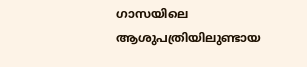ഗാസയിലെ ആശുപത്രിയിലുണ്ടായ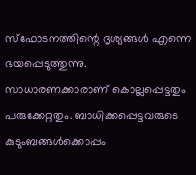സ്ഫോടനത്തിന്റെ ദൃശ്യങ്ങള്‍ എന്നെ ഭയപ്പെടുത്തുന്നു. സാധാരണക്കാരാണ് കൊല്ലപ്പെട്ടതും പരുക്കേറ്റതും. ബാധിക്കപ്പെട്ടവരുടെ കുടുംബങ്ങള്‍ക്കൊപ്പം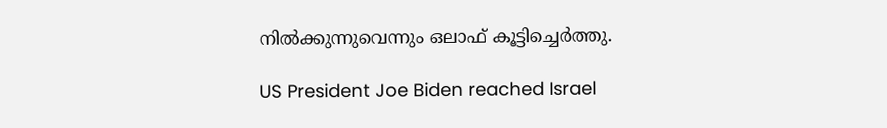നില്‍ക്കുന്നുവെന്നും ഒലാഫ് കൂട്ടിച്ചെർത്തു.

US President Joe Biden reached Israel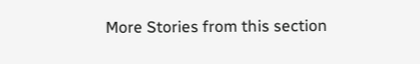More Stories from this section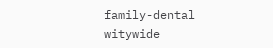family-dental
witywide